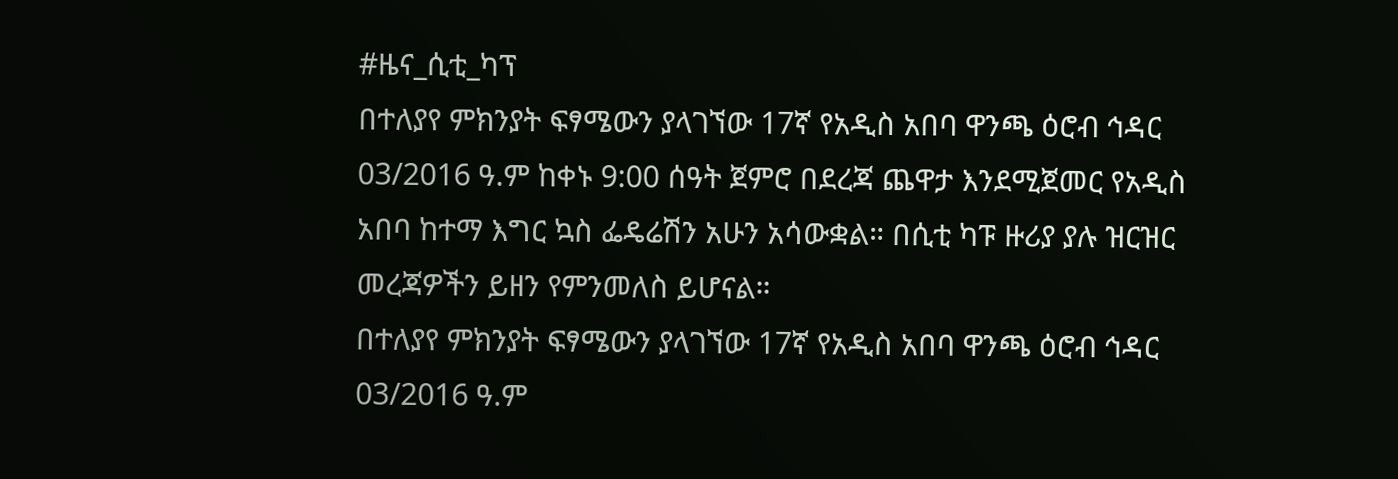#ዜና_ሲቲ_ካፕ
በተለያየ ምክንያት ፍፃሜውን ያላገኘው 17ኛ የአዲስ አበባ ዋንጫ ዕሮብ ኅዳር 03/2016 ዓ.ም ከቀኑ 9:00 ሰዓት ጀምሮ በደረጃ ጨዋታ እንደሚጀመር የአዲስ አበባ ከተማ እግር ኳስ ፌዴሬሽን አሁን አሳውቋል። በሲቲ ካፑ ዙሪያ ያሉ ዝርዝር መረጃዎችን ይዘን የምንመለስ ይሆናል።
በተለያየ ምክንያት ፍፃሜውን ያላገኘው 17ኛ የአዲስ አበባ ዋንጫ ዕሮብ ኅዳር 03/2016 ዓ.ም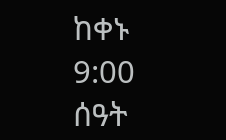ከቀኑ 9:00 ሰዓት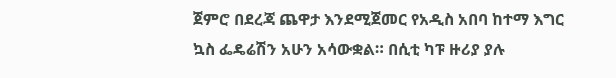ጀምሮ በደረጃ ጨዋታ እንደሚጀመር የአዲስ አበባ ከተማ እግር ኳስ ፌዴሬሽን አሁን አሳውቋል። በሲቲ ካፑ ዙሪያ ያሉ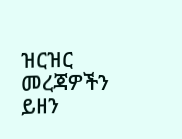ዝርዝር መረጃዎችን ይዘን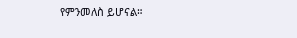የምንመለስ ይሆናል።